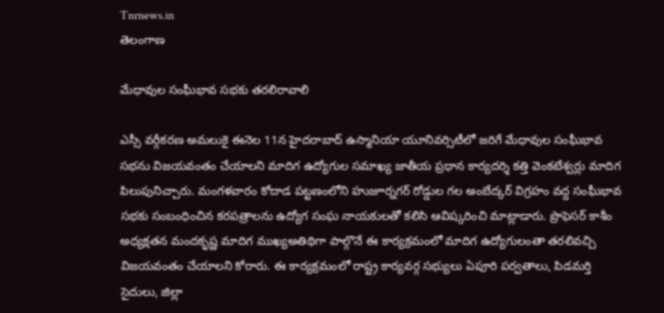Tnrnews.in
తెలంగాణ

మేధావుల సంఘీభావ సభకు తరలిరావాలి

ఎస్సీ వర్గీకరణ అమలుకై ఈనెల 11న హైదరాబాద్ ఉస్మానియా యూనివర్సిటీలో జరిగే మేధావుల సంఘీభావ సభను విజయవంతం చేయాలని మాదిగ ఉద్యోగుల సమాఖ్య జాతీయ ప్రధాన కార్యదర్శి కత్తి వెంకటేశ్వర్లు మాదిగ పిలుపునిచ్చారు. మంగళవారం కోదాడ పట్టణంలోని హుజూర్నగర్ రోడ్డుల గల అంబేద్కర్ విగ్రహం వద్ద సంఘీభావ సభకు సంబంధించిన కరపత్రాలను ఉద్యోగ సంఘ నాయకులతో కలిసి ఆవిష్కరించి మాట్లాడారు. ప్రొఫెసర్ కాశీం అధ్యక్షతన మందకృష్ణ మాదిగ ముఖ్యఅతిథిగా పాల్గొనే ఈ కార్యక్రమంలో మాదిగ ఉద్యోగులంతా తరలివచ్చి విజయవంతం చేయాలని కోరారు. ఈ కార్యక్రమంలో రాష్ట్ర కార్యవర్గ సభ్యులు ఏపూరి పర్వతాలు, పిడమర్తి సైదులు, జిల్లా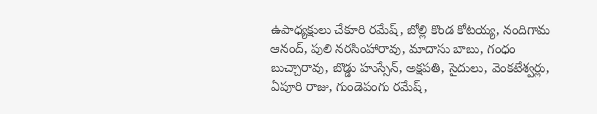ఉపాధ్యక్షులు చేకూరి రమేష్, బోల్లి కొండ కోటయ్య, నందిగామ ఆనంద్, పులి నరసింహారావు, మాదాసు బాబు, గంధం బుచ్చారావు, బొడ్డు హుస్సేన్, అక్షపతి, సైదులు, వెంకటేశ్వర్లు, ఏపూరి రాజు, గుండెపంగు రమేష్,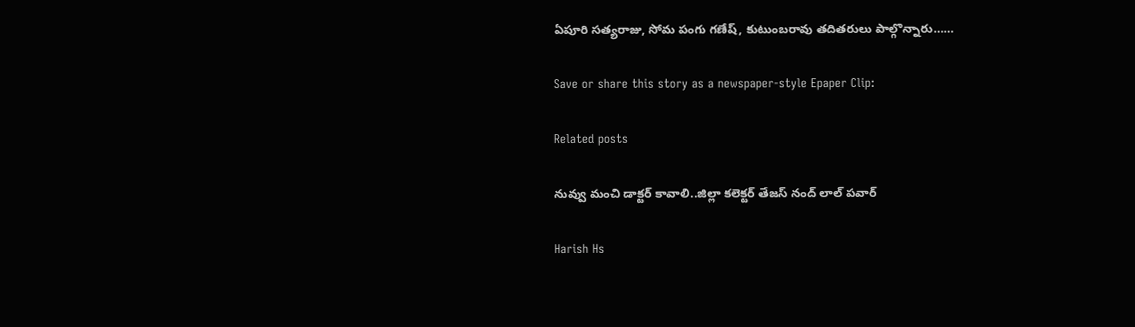ఏపూరి సత్యరాజు, సోమ పంగు గణేష్, కుటుంబరావు తదితరులు పాల్గొన్నారు……

Save or share this story as a newspaper-style Epaper Clip:

Related posts

నువ్వు మంచి డాక్టర్ కావాలి..జిల్లా కలెక్టర్ తేజస్ నంద్ లాల్ పవార్

Harish Hs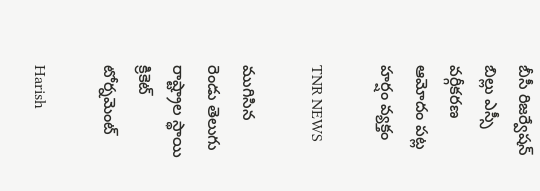బీసీ రిజర్వేషన్ బిల్లు ఎస్సీ వర్గీకరణ ఆమోదం పట్ల హర్షం వ్యక్తం

TNR NEWS

ముగిసిన రెండు తెలుగు రాష్ట్రాల స్థాయి క్రికెట్ టోర్నమెంట్

Harish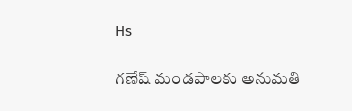Hs

గణేష్ మండపాలకు అనుమతి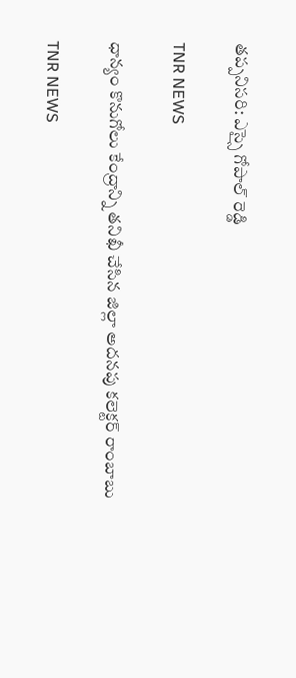తప్పనిసరి: ఎస్సై గోపాల్ రెడ్డి

TNR NEWS

ధాన్యం కొనుగోలు కేంద్రాన్ని తనిఖీ చేసిన జిల్లా అదనపు కలెక్టర్ రాంబాబు

TNR NEWS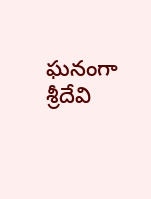ఘనంగా శ్రీదేవి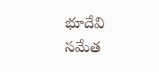భూదేవి సమేత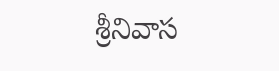శ్రీనివాస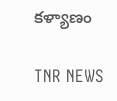కళ్యాణం

TNR NEWS